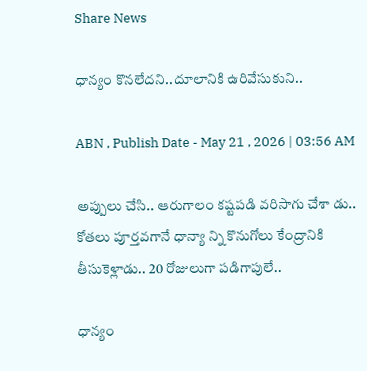Share News

ధాన్యం కొనలేదని..దూలానికి ఉరివేసుకుని..

ABN , Publish Date - May 21 , 2026 | 03:56 AM

అప్పులు చేసి.. ఆరుగాలం కష్టపడి వరిసాగు చేశా డు.. కోతలు పూర్తవగానే ధాన్యా న్ని కొనుగోలు కేంద్రానికి తీసుకెళ్లాడు.. 20 రోజులుగా పడిగాపులే..

ధాన్యం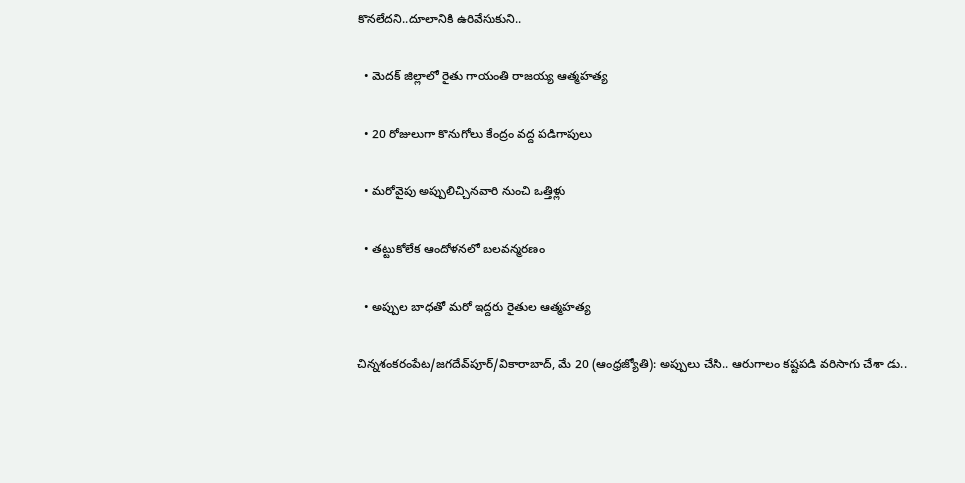కొనలేదని..దూలానికి ఉరివేసుకుని..

  • మెదక్‌ జిల్లాలో రైతు గాయంతి రాజయ్య ఆత్మహత్య

  • 20 రోజులుగా కొనుగోలు కేంద్రం వద్ద పడిగాపులు

  • మరోవైపు అప్పులిచ్చినవారి నుంచి ఒత్తిళ్లు

  • తట్టుకోలేక ఆందోళనలో బలవన్మరణం

  • అప్పుల బాధతో మరో ఇద్దరు రైతుల ఆత్మహత్య

చిన్నశంకరంపేట/జగదేవ్‌పూర్‌/వికారాబాద్‌, మే 20 (ఆంధ్రజ్యోతి): అప్పులు చేసి.. ఆరుగాలం కష్టపడి వరిసాగు చేశా డు..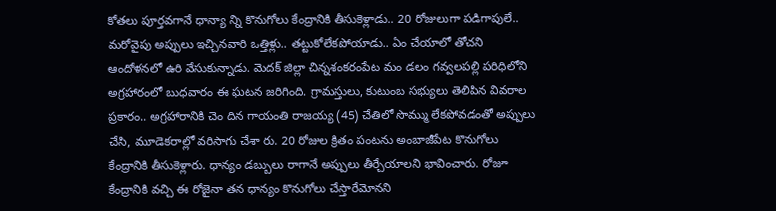కోతలు పూర్తవగానే ధాన్యా న్ని కొనుగోలు కేంద్రానికి తీసుకెళ్లాడు.. 20 రోజులుగా పడిగాపులే.. మరోవైపు అప్పులు ఇచ్చినవారి ఒత్తిళ్లు.. తట్టుకోలేకపోయాడు.. ఏం చేయాలో తోచని ఆందోళనలో ఉరి వేసుకున్నాడు. మెదక్‌ జిల్లా చిన్నశంకరంపేట మం డలం గవ్వలపల్లి పరిధిలోని అగ్రహారంలో బుధవారం ఈ ఘటన జరిగింది. గ్రామస్తులు, కుటుంబ సభ్యులు తెలిపిన వివరాల ప్రకారం.. అగ్రహారానికి చెం దిన గాయంతి రాజయ్య (45) చేతిలో సొమ్ము లేకపోవడంతో అప్పులు చేసి, మూడెకరాల్లో వరిసాగు చేశా రు. 20 రోజుల క్రితం పంటను అంబాజీపేట కొనుగోలు కేంద్రానికి తీసుకెళ్లారు. ధాన్యం డబ్బులు రాగానే అప్పులు తీర్చేయాలని భావించారు. రోజూ కేంద్రానికి వచ్చి ఈ రోజైనా తన ధాన్యం కొనుగోలు చేస్తారేమోనని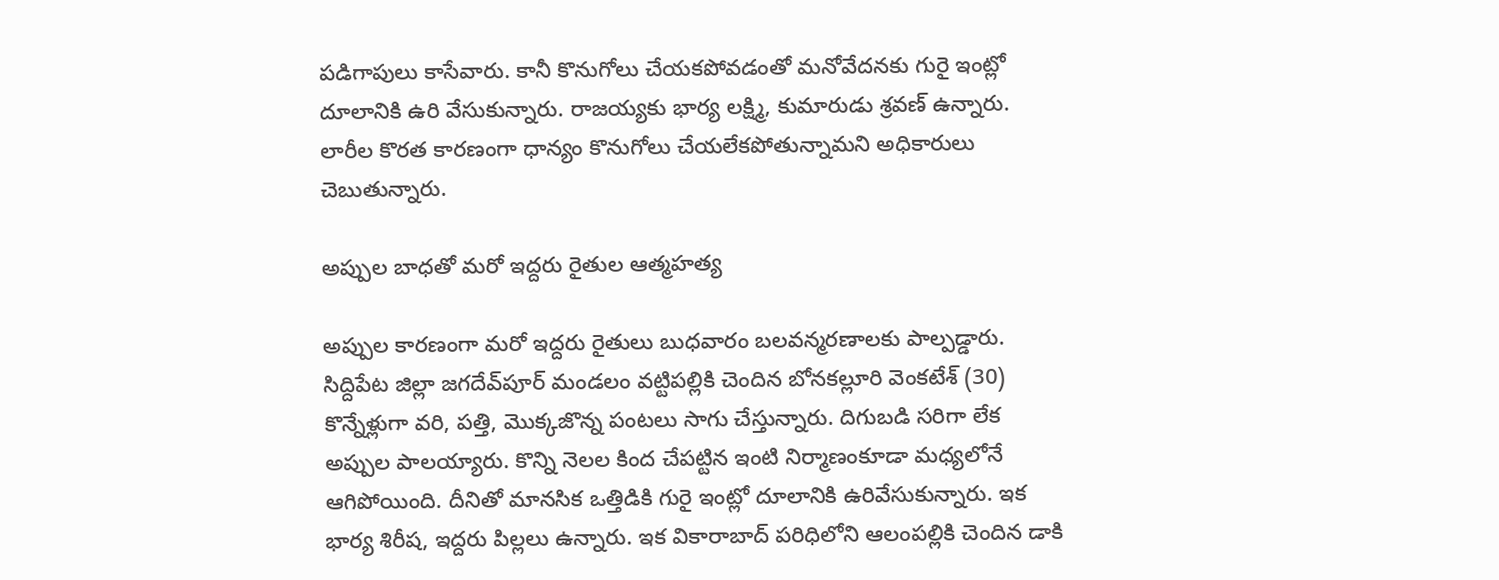పడిగాపులు కాసేవారు. కానీ కొనుగోలు చేయకపోవడంతో మనోవేదనకు గురై ఇంట్లో దూలానికి ఉరి వేసుకున్నారు. రాజయ్యకు భార్య లక్ష్మి, కుమారుడు శ్రవణ్‌ ఉన్నారు. లారీల కొరత కారణంగా ధాన్యం కొనుగోలు చేయలేకపోతున్నామని అధికారులు చెబుతున్నారు.

అప్పుల బాధతో మరో ఇద్దరు రైతుల ఆత్మహత్య

అప్పుల కారణంగా మరో ఇద్దరు రైతులు బుధవారం బలవన్మరణాలకు పాల్పడ్డారు. సిద్దిపేట జిల్లా జగదేవ్‌పూర్‌ మండలం వట్టిపల్లికి చెందిన బోనకల్లూరి వెంకటేశ్‌ (30) కొన్నేళ్లుగా వరి, పత్తి, మొక్కజొన్న పంటలు సాగు చేస్తున్నారు. దిగుబడి సరిగా లేక అప్పుల పాలయ్యారు. కొన్ని నెలల కింద చేపట్టిన ఇంటి నిర్మాణంకూడా మధ్యలోనే ఆగిపోయింది. దీనితో మానసిక ఒత్తిడికి గురై ఇంట్లో దూలానికి ఉరివేసుకున్నారు. ఇక భార్య శిరీష, ఇద్దరు పిల్లలు ఉన్నారు. ఇక వికారాబాద్‌ పరిధిలోని ఆలంపల్లికి చెందిన డాకి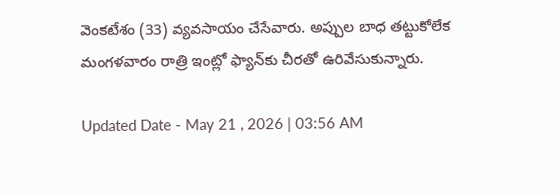వెంకటేశం (33) వ్యవసాయం చేసేవారు. అప్పుల బాధ తట్టుకోలేక మంగళవారం రాత్రి ఇంట్లో ఫ్యాన్‌కు చీరతో ఉరివేసుకున్నారు.

Updated Date - May 21 , 2026 | 03:56 AM